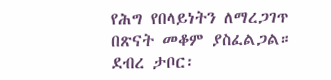የሕግ የበላይነትን ለማረጋገጥ በጽናት መቆም ያስፈልጋል።
ደብረ ታቦር፡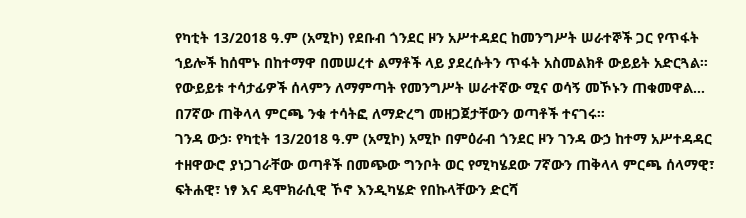የካቲት 13/2018 ዓ.ም (አሚኮ) የደቡብ ጎንደር ዞን አሥተዳደር ከመንግሥት ሠራተኞች ጋር የጥፋት ኀይሎች ከሰሞኑ በከተማዋ በመሠረተ ልማቶች ላይ ያደረሱትን ጥፋት አስመልክቶ ውይይት አድርጓል።
የውይይቱ ተሳታፊዎች ሰላምን ለማምጣት የመንግሥት ሠራተኛው ሚና ወሳኝ መኾኑን ጠቁመዋል...
በ7ኛው ጠቅላላ ምርጫ ንቁ ተሳትፎ ለማድረግ መዘጋጀታቸውን ወጣቶች ተናገሩ።
ገንዳ ውኃ፡ የካቲት 13/2018 ዓ.ም (አሚኮ) አሚኮ በምዕራብ ጎንደር ዞን ገንዳ ውኃ ከተማ አሥተዳዳር ተዘዋውሮ ያነጋገራቸው ወጣቶች በመጭው ግንቦት ወር የሚካሄደው 7ኛውን ጠቅላላ ምርጫ ሰላማዊ፣ ፍትሐዊ፣ ነፃ እና ዴሞክራሲዊ ኾኖ እንዲካሄድ የበኩላቸውን ድርሻ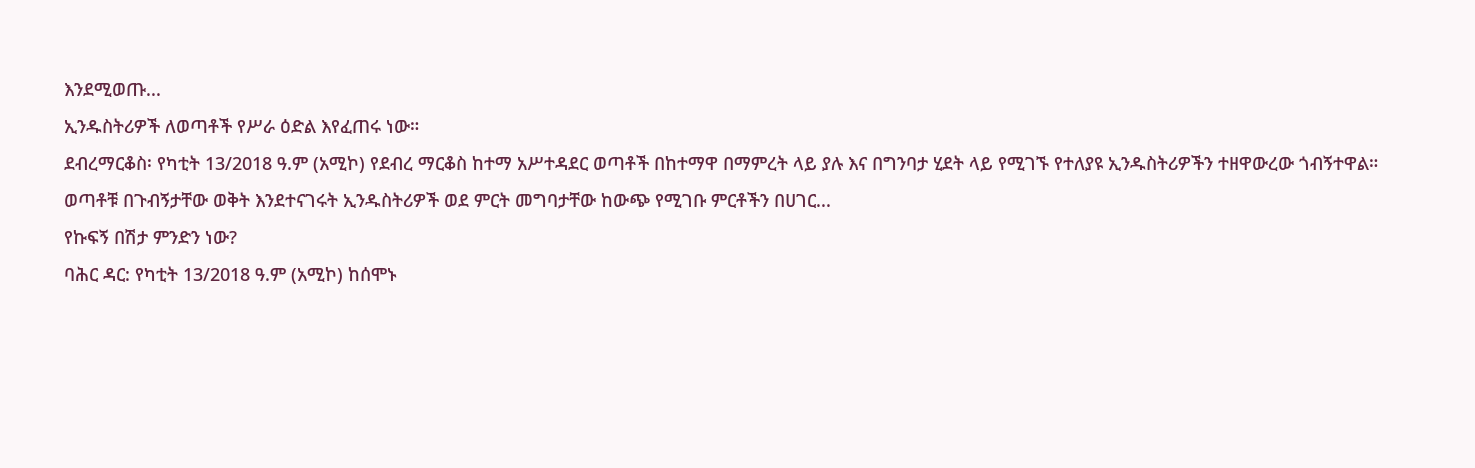እንደሚወጡ...
ኢንዱስትሪዎች ለወጣቶች የሥራ ዕድል እየፈጠሩ ነው።
ደብረማርቆስ፡ የካቲት 13/2018 ዓ.ም (አሚኮ) የደብረ ማርቆስ ከተማ አሥተዳደር ወጣቶች በከተማዋ በማምረት ላይ ያሉ እና በግንባታ ሂደት ላይ የሚገኙ የተለያዩ ኢንዱስትሪዎችን ተዘዋውረው ጎብኝተዋል።
ወጣቶቹ በጉብኝታቸው ወቅት እንደተናገሩት ኢንዱስትሪዎች ወደ ምርት መግባታቸው ከውጭ የሚገቡ ምርቶችን በሀገር...
የኩፍኝ በሽታ ምንድን ነው?
ባሕር ዳር: የካቲት 13/2018 ዓ.ም (አሚኮ) ከሰሞኑ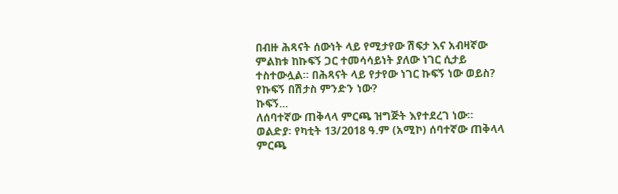በብዙ ሕጻናት ሰውነት ላይ የሚታየው ሽፍታ እና አብዛኛው ምልክቱ ከኩፍኝ ጋር ተመሳሳይነት ያለው ነገር ሲታይ ተስተውሏል። በሕጻናት ላይ የታየው ነገር ኩፍኝ ነው ወይስ?
የኩፍኝ በሽታስ ምንድን ነው?
ኩፍኝ...
ለሰባተኛው ጠቅላላ ምርጫ ዝግጅት እየተደረገ ነው።
ወልድያ፡ የካቲት 13/2018 ዓ.ም (አሚኮ) ሰባተኛው ጠቅላላ ምርጫ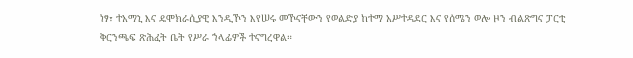ነፃ፣ ተአማኒ እና ዴሞክራሲያዊ እንዲኾን እየሠሩ መኾናቸውን የወልድያ ከተማ አሥተዳደር እና የሰሜን ወሎ ዞን ብልጽግና ፓርቲ ቅርንጫፍ ጽሕፈት ቤት የሥራ ኀላፊዎች ተናግረዋል።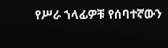የሥራ ኀላፊዎቹ የሰባተኛውን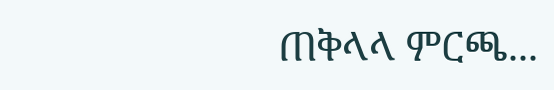ጠቅላላ ምርጫ...